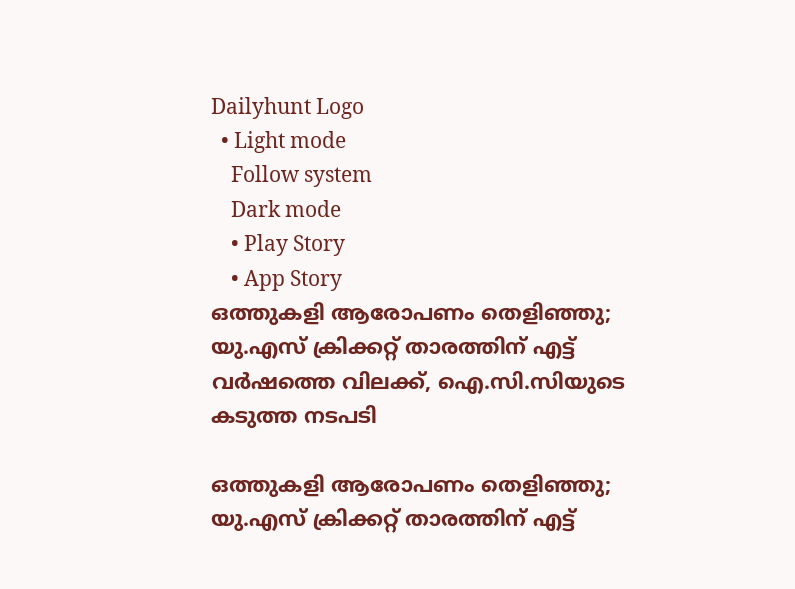Dailyhunt Logo
  • Light mode
    Follow system
    Dark mode
    • Play Story
    • App Story
ഒത്തുകളി ആരോപണം തെളിഞ്ഞു; യു.എസ് ക്രിക്കറ്റ് താരത്തിന് എട്ട് വര്‍ഷത്തെ വിലക്ക്, ഐ.സി.സിയുടെ കടുത്ത നടപടി

ഒത്തുകളി ആരോപണം തെളിഞ്ഞു; യു.എസ് ക്രിക്കറ്റ് താരത്തിന് എട്ട്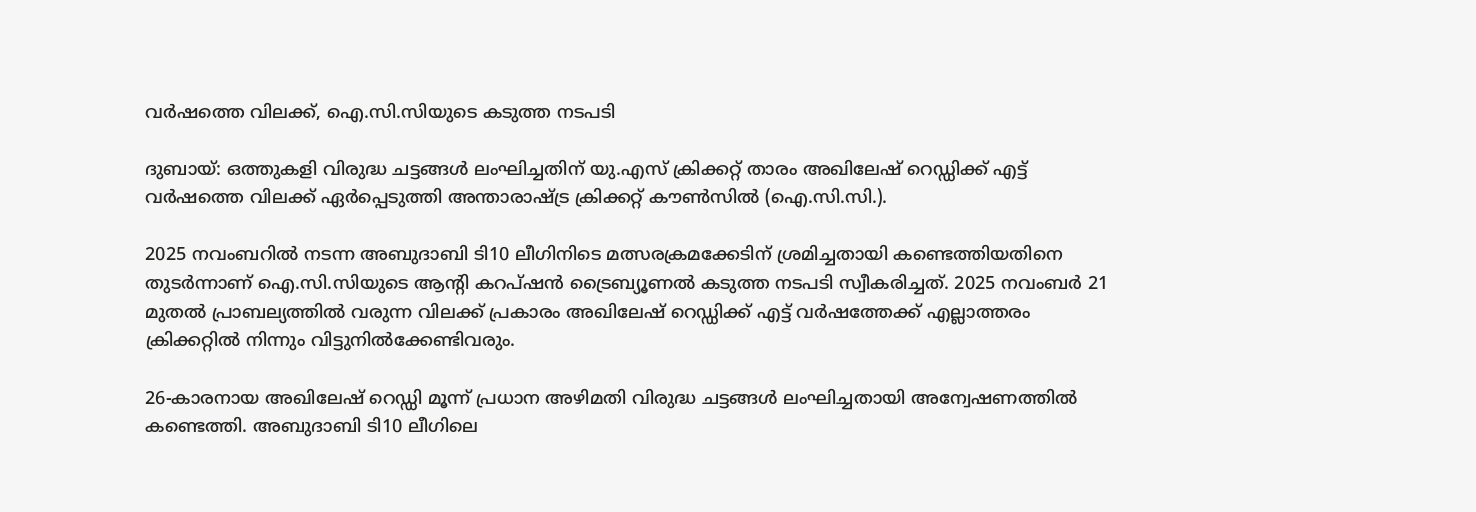വര്‍ഷത്തെ വിലക്ക്, ഐ.സി.സിയുടെ കടുത്ത നടപടി

ദുബായ്: ഒത്തുകളി വിരുദ്ധ ചട്ടങ്ങള്‍ ലംഘിച്ചതിന് യു.എസ് ക്രിക്കറ്റ് താരം അഖിലേഷ് റെഡ്ഡിക്ക് എട്ട് വര്‍ഷത്തെ വിലക്ക് ഏര്‍പ്പെടുത്തി അന്താരാഷ്‌ട്ര ക്രിക്കറ്റ് കൗണ്‍സില്‍ (ഐ.സി.സി.).

2025 നവംബറില്‍ നടന്ന അബുദാബി ടി10 ലീഗിനിടെ മത്സരക്രമക്കേടിന് ശ്രമിച്ചതായി കണ്ടെത്തിയതിനെ തുടര്‍ന്നാണ് ഐ.സി.സിയുടെ ആന്റി കറപ്ഷന്‍ ട്രൈബ്യൂണല്‍ കടുത്ത നടപടി സ്വീകരിച്ചത്. 2025 നവംബര്‍ 21 മുതല്‍ പ്രാബല്യത്തില്‍ വരുന്ന വിലക്ക് പ്രകാരം അഖിലേഷ് റെഡ്ഡിക്ക് എട്ട് വര്‍ഷത്തേക്ക് എല്ലാത്തരം ക്രിക്കറ്റില്‍ നിന്നും വിട്ടുനില്‍ക്കേണ്ടിവരും.

26-കാരനായ അഖിലേഷ് റെഡ്ഡി മൂന്ന് പ്രധാന അഴിമതി വിരുദ്ധ ചട്ടങ്ങള്‍ ലംഘിച്ചതായി അന്വേഷണത്തില്‍ കണ്ടെത്തി. അബുദാബി ടി10 ലീഗിലെ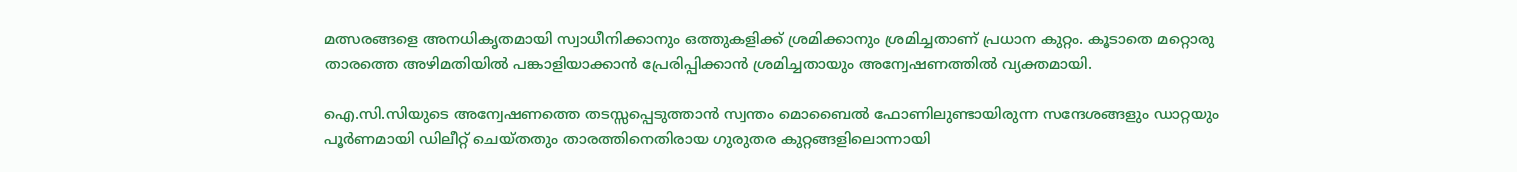മത്സരങ്ങളെ അനധികൃതമായി സ്വാധീനിക്കാനും ഒത്തുകളിക്ക് ശ്രമിക്കാനും ശ്രമിച്ചതാണ് പ്രധാന കുറ്റം. കൂടാതെ മറ്റൊരു താരത്തെ അഴിമതിയില്‍ പങ്കാളിയാക്കാന്‍ പ്രേരിപ്പിക്കാന്‍ ശ്രമിച്ചതായും അന്വേഷണത്തില്‍ വ്യക്തമായി.

ഐ.സി.സിയുടെ അന്വേഷണത്തെ തടസ്സപ്പെടുത്താന്‍ സ്വന്തം മൊബൈല്‍ ഫോണിലുണ്ടായിരുന്ന സന്ദേശങ്ങളും ഡാറ്റയും പൂര്‍ണമായി ഡിലീറ്റ് ചെയ്തതും താരത്തിനെതിരായ ഗുരുതര കുറ്റങ്ങളിലൊന്നായി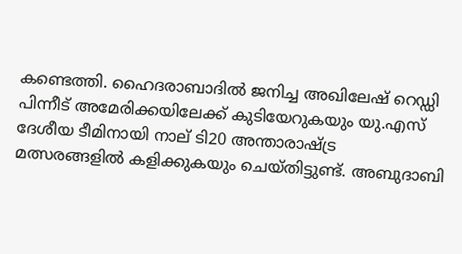കണ്ടെത്തി. ഹൈദരാബാദില്‍ ജനിച്ച അഖിലേഷ് റെഡ്ഡി പിന്നീട് അമേരിക്കയിലേക്ക് കുടിയേറുകയും യു.എസ് ദേശീയ ടീമിനായി നാല് ടി20 അന്താരാഷ്‌ട്ര മത്സരങ്ങളില്‍ കളിക്കുകയും ചെയ്തിട്ടുണ്ട്. അബുദാബി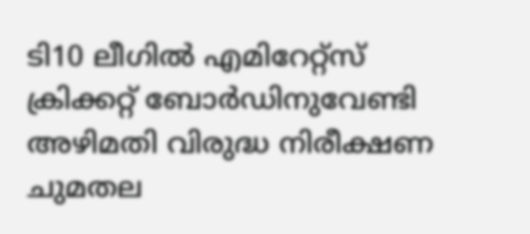ടി10 ലീഗില്‍ എമിറേറ്റ്‌സ് ക്രിക്കറ്റ് ബോര്‍ഡിനുവേണ്ടി അഴിമതി വിരുദ്ധ നിരീക്ഷണ ചുമതല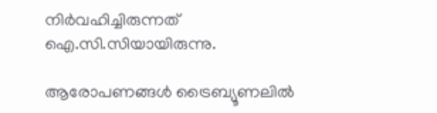നിര്‍വഹിച്ചിരുന്നത് ഐ.സി.സിയായിരുന്നു.

ആരോപണങ്ങള്‍ ട്രൈബ്യൂണലില്‍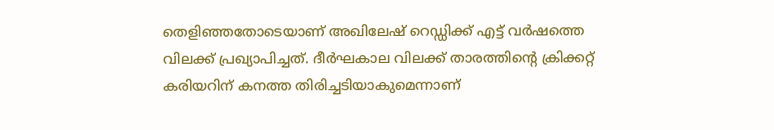തെളിഞ്ഞതോടെയാണ് അഖിലേഷ് റെഡ്ഡിക്ക് എട്ട് വര്‍ഷത്തെ വിലക്ക് പ്രഖ്യാപിച്ചത്. ദീര്‍ഘകാല വിലക്ക് താരത്തിന്റെ ക്രിക്കറ്റ് കരിയറിന് കനത്ത തിരിച്ചടിയാകുമെന്നാണ്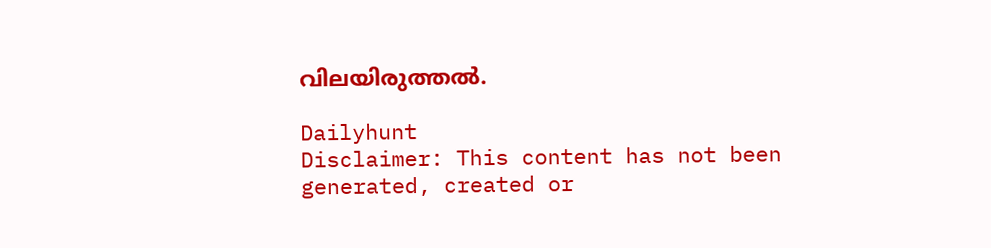വിലയിരുത്തല്‍.

Dailyhunt
Disclaimer: This content has not been generated, created or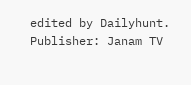edited by Dailyhunt. Publisher: Janam TV